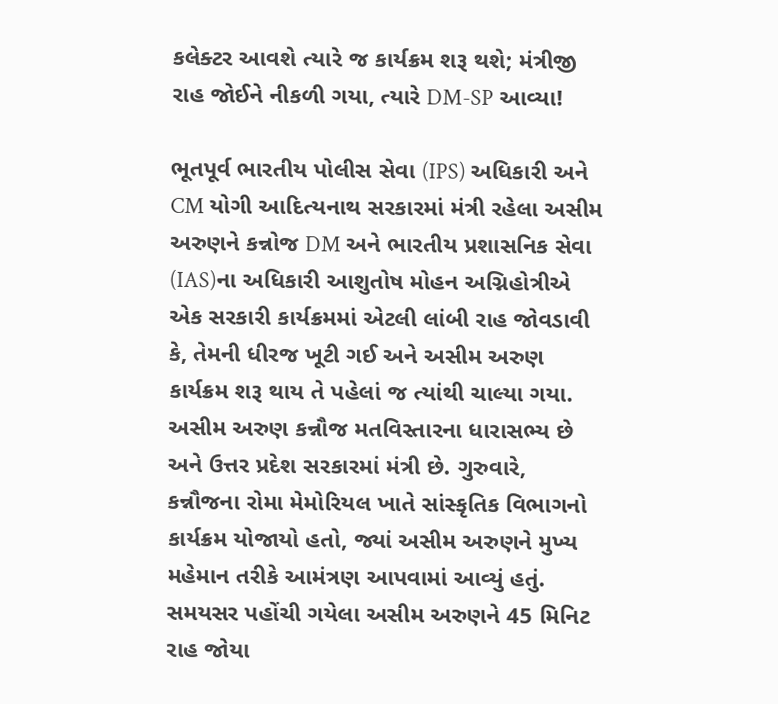કલેક્ટર આવશે ત્યારે જ કાર્યક્રમ શરૂ થશે; મંત્રીજી રાહ જોઈને નીકળી ગયા, ત્યારે DM-SP આવ્યા!

ભૂતપૂર્વ ભારતીય પોલીસ સેવા (IPS) અધિકારી અને CM યોગી આદિત્યનાથ સરકારમાં મંત્રી રહેલા અસીમ અરુણને કન્નોજ DM અને ભારતીય પ્રશાસનિક સેવા (IAS)ના અધિકારી આશુતોષ મોહન અગ્નિહોત્રીએ એક સરકારી કાર્યક્રમમાં એટલી લાંબી રાહ જોવડાવી કે, તેમની ધીરજ ખૂટી ગઈ અને અસીમ અરુણ કાર્યક્રમ શરૂ થાય તે પહેલાં જ ત્યાંથી ચાલ્યા ગયા. અસીમ અરુણ કન્નૌજ મતવિસ્તારના ધારાસભ્ય છે અને ઉત્તર પ્રદેશ સરકારમાં મંત્રી છે. ગુરુવારે, કન્નૌજના રોમા મેમોરિયલ ખાતે સાંસ્કૃતિક વિભાગનો કાર્યક્રમ યોજાયો હતો, જ્યાં અસીમ અરુણને મુખ્ય મહેમાન તરીકે આમંત્રણ આપવામાં આવ્યું હતું. સમયસર પહોંચી ગયેલા અસીમ અરુણને 45 મિનિટ રાહ જોયા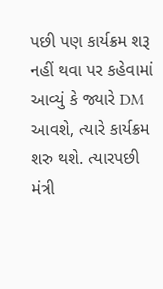પછી પણ કાર્યક્રમ શરૂ નહીં થવા પર કહેવામાં આવ્યું કે જ્યારે DM આવશે, ત્યારે કાર્યક્રમ શરુ થશે. ત્યારપછી મંત્રી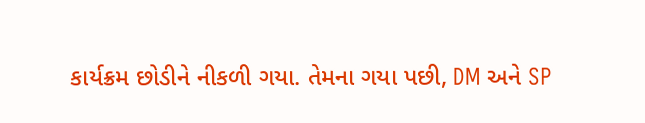કાર્યક્રમ છોડીને નીકળી ગયા. તેમના ગયા પછી, DM અને SP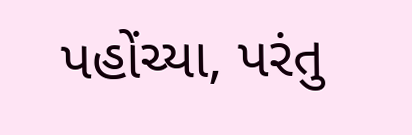પહોંચ્યા, પરંતુ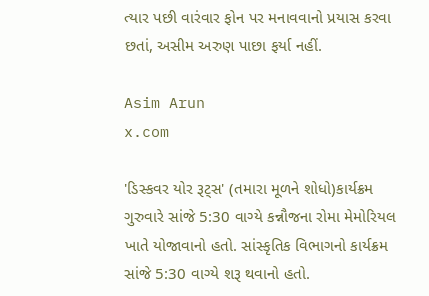ત્યાર પછી વારંવાર ફોન પર મનાવવાનો પ્રયાસ કરવા છતાં, અસીમ અરુણ પાછા ફર્યા નહીં.

Asim Arun
x.com

'ડિસ્કવર યોર રૂટ્સ' (તમારા મૂળને શોધો)કાર્યક્રમ ગુરુવારે સાંજે 5:30 વાગ્યે કન્નૌજના રોમા મેમોરિયલ ખાતે યોજાવાનો હતો. સાંસ્કૃતિક વિભાગનો કાર્યક્રમ સાંજે 5:30 વાગ્યે શરૂ થવાનો હતો.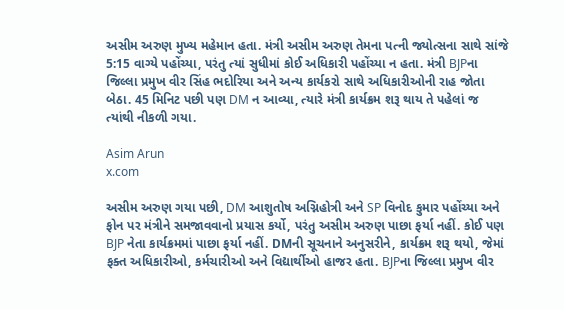અસીમ અરુણ મુખ્ય મહેમાન હતા. મંત્રી અસીમ અરુણ તેમના પત્ની જ્યોત્સના સાથે સાંજે 5:15 વાગ્યે પહોંચ્યા, પરંતુ ત્યાં સુધીમાં કોઈ અધિકારી પહોંચ્યા ન હતા. મંત્રી BJPના જિલ્લા પ્રમુખ વીર સિંહ ભદોરિયા અને અન્ય કાર્યકરો સાથે અધિકારીઓની રાહ જોતા બેઠા. 45 મિનિટ પછી પણ DM ન આવ્યા, ત્યારે મંત્રી કાર્યક્રમ શરૂ થાય તે પહેલાં જ ત્યાંથી નીકળી ગયા.

Asim Arun
x.com

અસીમ અરુણ ગયા પછી, DM આશુતોષ અગ્નિહોત્રી અને SP વિનોદ કુમાર પહોંચ્યા અને ફોન પર મંત્રીને સમજાવવાનો પ્રયાસ કર્યો, પરંતુ અસીમ અરુણ પાછા ફર્યા નહીં. કોઈ પણ BJP નેતા કાર્યક્રમમાં પાછા ફર્યા નહીં. DMની સૂચનાને અનુસરીને, કાર્યક્રમ શરૂ થયો, જેમાં ફક્ત અધિકારીઓ, કર્મચારીઓ અને વિદ્યાર્થીઓ હાજર હતા. BJPના જિલ્લા પ્રમુખ વીર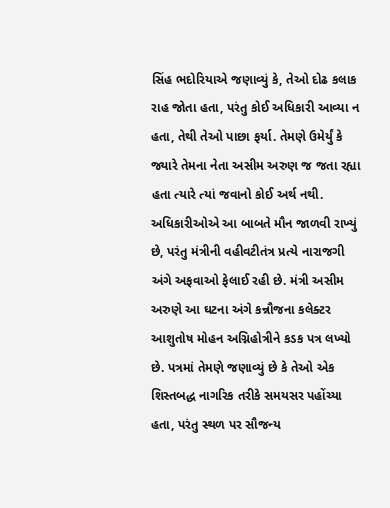સિંહ ભદોરિયાએ જણાવ્યું કે, તેઓ દોઢ કલાક રાહ જોતા હતા, પરંતુ કોઈ અધિકારી આવ્યા ન હતા, તેથી તેઓ પાછા ફર્યા. તેમણે ઉમેર્યું કે જ્યારે તેમના નેતા અસીમ અરુણ જ જતા રહ્યા હતા ત્યારે ત્યાં જવાનો કોઈ અર્થ નથી. અધિકારીઓએ આ બાબતે મૌન જાળવી રાખ્યું છે, પરંતુ મંત્રીની વહીવટીતંત્ર પ્રત્યે નારાજગી અંગે અફવાઓ ફેલાઈ રહી છે. મંત્રી અસીમ અરુણે આ ઘટના અંગે કન્નૌજના કલેક્ટર આશુતોષ મોહન અગ્નિહોત્રીને કડક પત્ર લખ્યો છે. પત્રમાં તેમણે જણાવ્યું છે કે તેઓ એક શિસ્તબદ્ધ નાગરિક તરીકે સમયસર પહોંચ્યા હતા, પરંતુ સ્થળ પર સૌજન્ય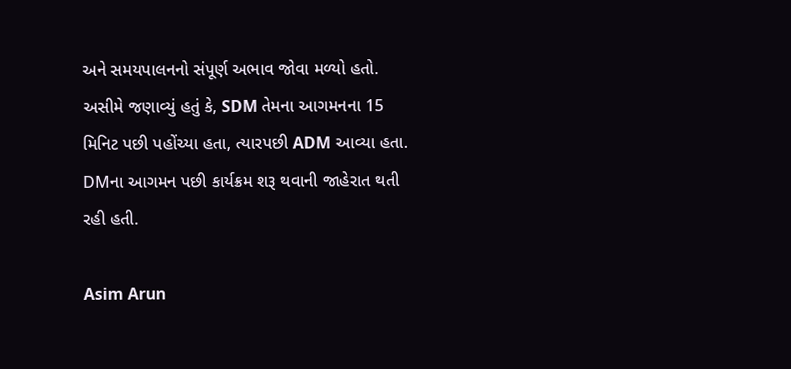અને સમયપાલનનો સંપૂર્ણ અભાવ જોવા મળ્યો હતો. અસીમે જણાવ્યું હતું કે, SDM તેમના આગમનના 15 મિનિટ પછી પહોંચ્યા હતા, ત્યારપછી ADM આવ્યા હતા. DMના આગમન પછી કાર્યક્રમ શરૂ થવાની જાહેરાત થતી રહી હતી.

Asim Arun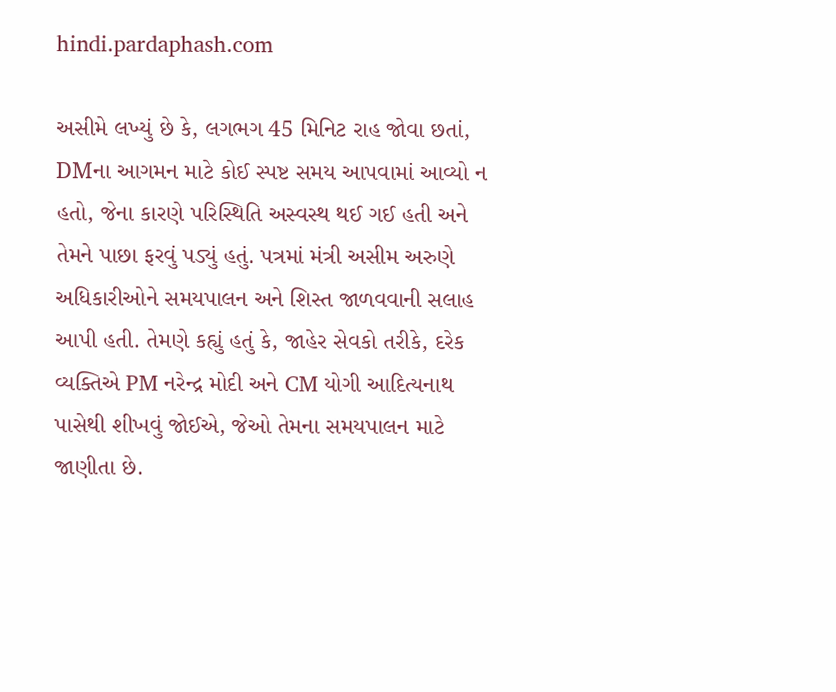hindi.pardaphash.com

અસીમે લખ્યું છે કે, લગભગ 45 મિનિટ રાહ જોવા છતાં, DMના આગમન માટે કોઈ સ્પષ્ટ સમય આપવામાં આવ્યો ન હતો, જેના કારણે પરિસ્થિતિ અસ્વસ્થ થઈ ગઈ હતી અને તેમને પાછા ફરવું પડ્યું હતું. પત્રમાં મંત્રી અસીમ અરુણે અધિકારીઓને સમયપાલન અને શિસ્ત જાળવવાની સલાહ આપી હતી. તેમણે કહ્યું હતું કે, જાહેર સેવકો તરીકે, દરેક વ્યક્તિએ PM નરેન્દ્ર મોદી અને CM યોગી આદિત્યનાથ પાસેથી શીખવું જોઈએ, જેઓ તેમના સમયપાલન માટે જાણીતા છે.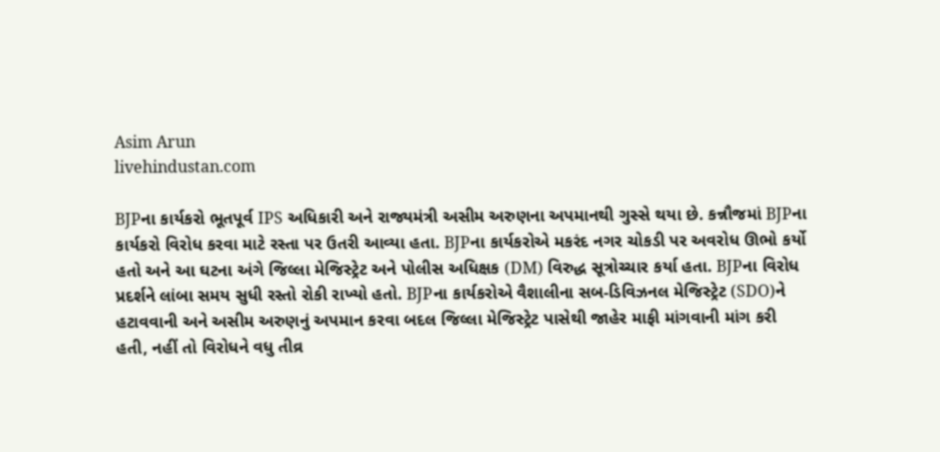Asim Arun
livehindustan.com

BJPના કાર્યકરો ભૂતપૂર્વ IPS અધિકારી અને રાજ્યમંત્રી અસીમ અરુણના અપમાનથી ગુસ્સે થયા છે. કન્નૌજમાં BJPના કાર્યકરો વિરોધ કરવા માટે રસ્તા પર ઉતરી આવ્યા હતા. BJPના કાર્યકરોએ મકરંદ નગર ચોકડી પર અવરોધ ઊભો કર્યો હતો અને આ ઘટના અંગે જિલ્લા મેજિસ્ટ્રેટ અને પોલીસ અધિક્ષક (DM) વિરુદ્ધ સૂત્રોચ્ચાર કર્યા હતા. BJPના વિરોધ પ્રદર્શને લાંબા સમય સુધી રસ્તો રોકી રાખ્યો હતો. BJPના કાર્યકરોએ વૈશાલીના સબ-ડિવિઝનલ મેજિસ્ટ્રેટ (SDO)ને હટાવવાની અને અસીમ અરુણનું અપમાન કરવા બદલ જિલ્લા મેજિસ્ટ્રેટ પાસેથી જાહેર માફી માંગવાની માંગ કરી હતી, નહીં તો વિરોધને વધુ તીવ્ર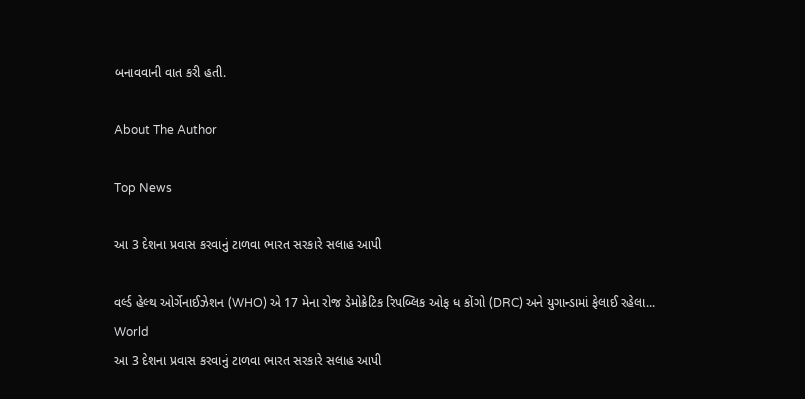બનાવવાની વાત કરી હતી.

About The Author

Top News

આ 3 દેશના પ્રવાસ કરવાનું ટાળવા ભારત સરકારે સલાહ આપી

વર્લ્ડ હેલ્થ ઓર્ગેનાઈઝેશન (WHO) એ 17 મેના રોજ ડેમોક્રેટિક રિપબ્લિક ઓફ ધ કોંગો (DRC) અને યુગાન્ડામાં ફેલાઈ રહેલા...
World
આ 3 દેશના પ્રવાસ કરવાનું ટાળવા ભારત સરકારે સલાહ આપી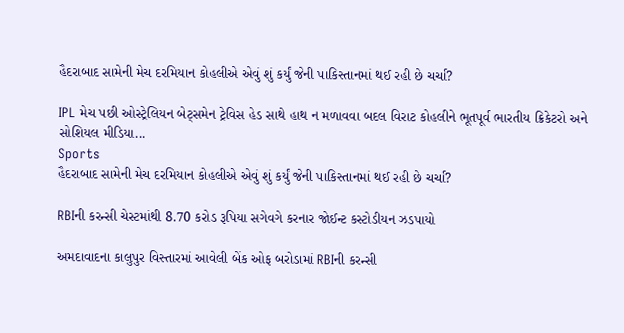હૈદરાબાદ સામેની મેચ દરમિયાન કોહલીએ એવું શું કર્યું જેની પાકિસ્તાનમાં થઈ રહી છે ચર્ચા?

IPL મેચ પછી ઓસ્ટ્રેલિયન બેટ્સમેન ટ્રેવિસ હેડ સાથે હાથ ન મળાવવા બદલ વિરાટ કોહલીને ભૂતપૂર્વ ભારતીય ક્રિકેટરો અને સોશિયલ મીડિયા...
Sports
હૈદરાબાદ સામેની મેચ દરમિયાન કોહલીએ એવું શું કર્યું જેની પાકિસ્તાનમાં થઈ રહી છે ચર્ચા?

RBIની કરન્સી ચેસ્ટમાંથી 8.70 કરોડ રૂપિયા સગેવગે કરનાર જોઈન્ટ કસ્ટોડીયન ઝડપાયો

અમદાવાદના કાલુપુર વિસ્તારમાં આવેલી બેંક ઓફ બરોડામાં RBIની કરન્સી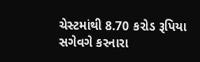ચેસ્ટમાંથી 8.70 કરોડ રૂપિયા સગેવગે કરનારા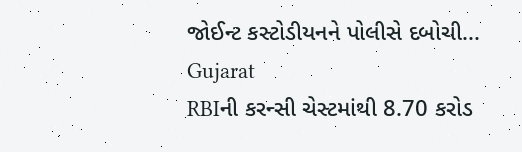જોઈન્ટ કસ્ટોડીયનને પોલીસે દબોચી...
Gujarat
RBIની કરન્સી ચેસ્ટમાંથી 8.70 કરોડ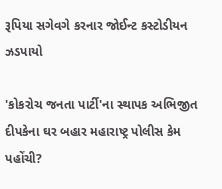રૂપિયા સગેવગે કરનાર જોઈન્ટ કસ્ટોડીયન ઝડપાયો

'કોકરોચ જનતા પાર્ટી'ના સ્થાપક અભિજીત દીપકેના ઘર બહાર મહારાષ્ટ્ર પોલીસ કેમ પહોંચી?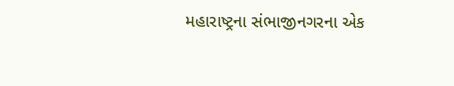મહારાષ્ટ્રના સંભાજીનગરના એક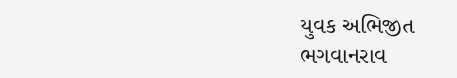યુવક અભિજીત ભગવાનરાવ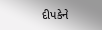દીપકેને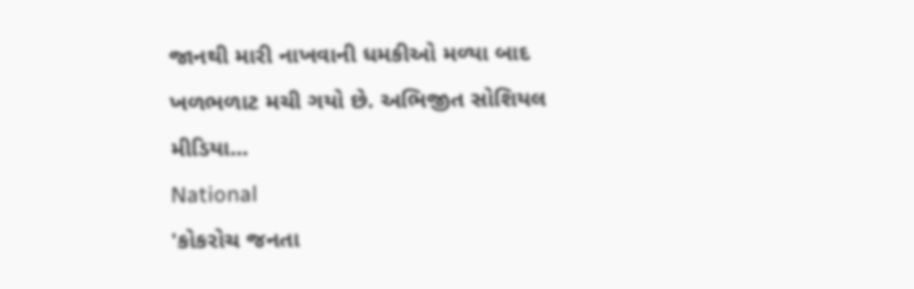જાનથી મારી નાખવાની ધમકીઓ મળ્યા બાદ ખળભળાટ મચી ગયો છે. અભિજીત સોશિયલ મીડિયા...
National
'કોકરોચ જનતા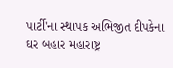પાર્ટી'ના સ્થાપક અભિજીત દીપકેના ઘર બહાર મહારાષ્ટ્ર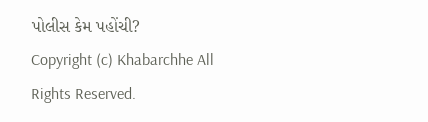પોલીસ કેમ પહોંચી?
Copyright (c) Khabarchhe All Rights Reserved.